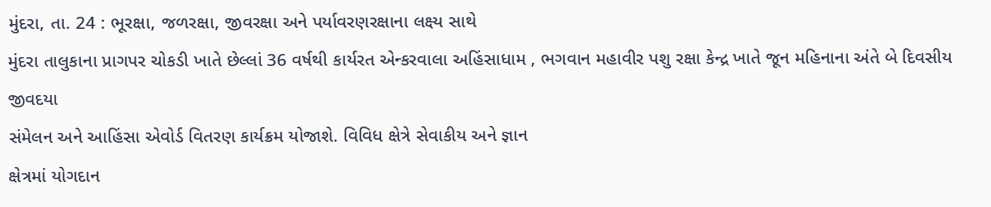મુંદરા, તા. 24 : ભૂરક્ષા, જળરક્ષા, જીવરક્ષા અને પર્યાવરણરક્ષાના લક્ષ્ય સાથે
મુંદરા તાલુકાના પ્રાગપર ચોકડી ખાતે છેલ્લાં 36 વર્ષથી કાર્યરત એન્કરવાલા અહિંસાધામ , ભગવાન મહાવીર પશુ રક્ષા કેન્દ્ર ખાતે જૂન મહિનાના અંતે બે દિવસીય જીવદયા
સંમેલન અને આહિંસા એવોર્ડ વિતરણ કાર્યક્રમ યોજાશે. વિવિધ ક્ષેત્રે સેવાકીય અને જ્ઞાન
ક્ષેત્રમાં યોગદાન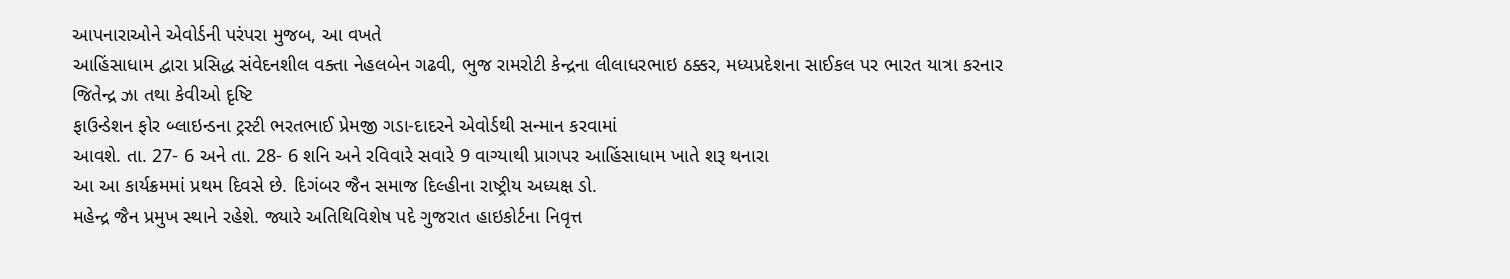આપનારાઓને એવોર્ડની પરંપરા મુજબ, આ વખતે
આહિંસાધામ દ્વારા પ્રસિદ્ધ સંવેદનશીલ વક્તા નેહલબેન ગઢવી, ભુજ રામરોટી કેન્દ્રના લીલાધરભાઇ ઠક્કર, મધ્યપ્રદેશના સાઈકલ પર ભારત યાત્રા કરનાર જિતેન્દ્ર ઝા તથા કેવીઓ દૃષ્ટિ
ફાઉન્ડેશન ફોર બ્લાઇન્ડના ટ્રસ્ટી ભરતભાઈ પ્રેમજી ગડા-દાદરને એવોર્ડથી સન્માન કરવામાં
આવશે. તા. 27- 6 અને તા. 28- 6 શનિ અને રવિવારે સવારે 9 વાગ્યાથી પ્રાગપર આહિંસાધામ ખાતે શરૂ થનારા
આ આ કાર્યક્રમમાં પ્રથમ દિવસે છે. દિગંબર જૈન સમાજ દિલ્હીના રાષ્ટ્રીય અધ્યક્ષ ડો.
મહેન્દ્ર જૈન પ્રમુખ સ્થાને રહેશે. જ્યારે અતિથિવિશેષ પદે ગુજરાત હાઇકોર્ટના નિવૃત્ત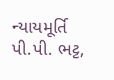ન્યાયમૂર્તિ પી.પી. ભટ્ટ,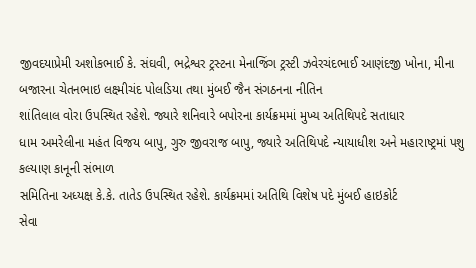જીવદયાપ્રેમી અશોકભાઈ કે. સંઘવી, ભદ્રેશ્વર ટ્રસ્ટના મેનાજિંગ ટ્રસ્ટી ઝવેરચંદભાઈ આણંદજી ખોના, મીના બજારના ચેતનભાઇ લક્ષ્મીચંદ પોલડિયા તથા મુંબઈ જૈન સંગઠનના નીતિન
શાંતિલાલ વોરા ઉપસ્થિત રહેશે. જ્યારે શનિવારે બપોરના કાર્યક્રમમાં મુખ્ય અતિથિપદે સતાધાર
ધામ અમરેલીના મહંત વિજય બાપુ, ગુરુ જીવરાજ બાપુ, જ્યારે અતિથિપદે ન્યાયાધીશ અને મહારાષ્ટ્રમાં પશુ કલ્યાણ કાનૂની સંભાળ
સમિતિના અધ્યક્ષ કે.કે. તાતેડ ઉપસ્થિત રહેશે. કાર્યક્રમમાં અતિથિ વિશેષ પદે મુંબઈ હાઇકોર્ટ
સેવા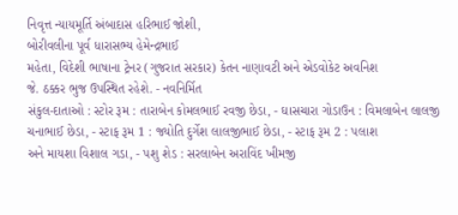નિવૃત્ત ન્યાયમૂર્તિ અંબાદાસ હરિભાઈ જોશી,
બોરીવલીના પૂર્વ ધારાસભ્ય હેમેન્દ્રભાઈ
મહેતા, વિદેશી ભાષાના ટ્રેનર (ગુજરાત સરકાર) કેતન નાણાવટી અને એડવોકેટ અવનિશ
જે. ઠક્કર ભુજ ઉપસ્થિત રહેશે. - નવનિર્મિત
સંકુલ-દાતાઓ : સ્ટોર રૂમ : તારાબેન કોમલભાઈ રવજી છેડા, - ઘાસચારા ગોડાઉન : વિમલાબેન લાલજી ચનાભાઈ છેડા, - સ્ટાફ રૂમ 1 : જ્યોતિ દુર્ગેશ લાલજીભાઈ છેડા, - સ્ટાફ રૂમ 2 : પલાશ
અને માયશા વિશાલ ગડા, - પશુ શેડ : સરલાબેન અરાવિંદ ખીમજી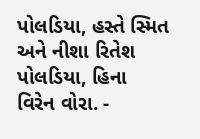પોલડિયા, હસ્તે સ્મિત અને નીશા રિતેશ પોલડિયા, હિના
વિરેન વોરા. -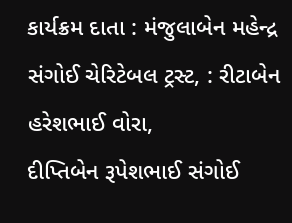કાર્યક્રમ દાતા : મંજુલાબેન મહેન્દ્ર સંગોઈ ચેરિટેબલ ટ્રસ્ટ, : રીટાબેન હરેશભાઈ વોરા,
દીપ્તિબેન રૂપેશભાઈ સંગોઈ